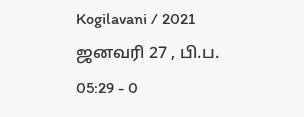Kogilavani / 2021 ஜனவரி 27 , பி.ப. 05:29 - 0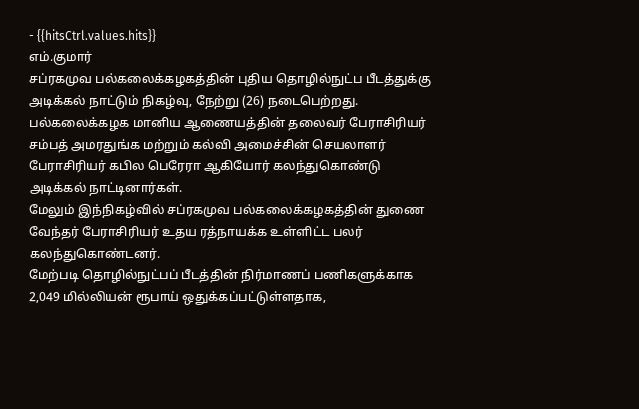- {{hitsCtrl.values.hits}}
எம்.குமார்
சப்ரகமுவ பல்கலைக்கழகத்தின் புதிய தொழில்நுட்ப பீடத்துக்கு அடிக்கல் நாட்டும் நிகழ்வு, நேற்று (26) நடைபெற்றது.
பல்கலைக்கழக மானிய ஆணையத்தின் தலைவர் பேராசிரியர் சம்பத் அமரதுங்க மற்றும் கல்வி அமைச்சின் செயலாளர் பேராசிரியர் கபில பெரேரா ஆகியோர் கலந்துகொண்டு அடிக்கல் நாட்டினார்கள்.
மேலும் இந்நிகழ்வில் சப்ரகமுவ பல்கலைக்கழகத்தின் துணை வேந்தர் பேராசிரியர் உதய ரத்நாயக்க உள்ளிட்ட பலர் கலந்துகொண்டனர்.
மேற்படி தொழில்நுட்பப் பீடத்தின் நிர்மாணப் பணிகளுக்காக 2,049 மில்லியன் ரூபாய் ஒதுக்கப்பட்டுள்ளதாக,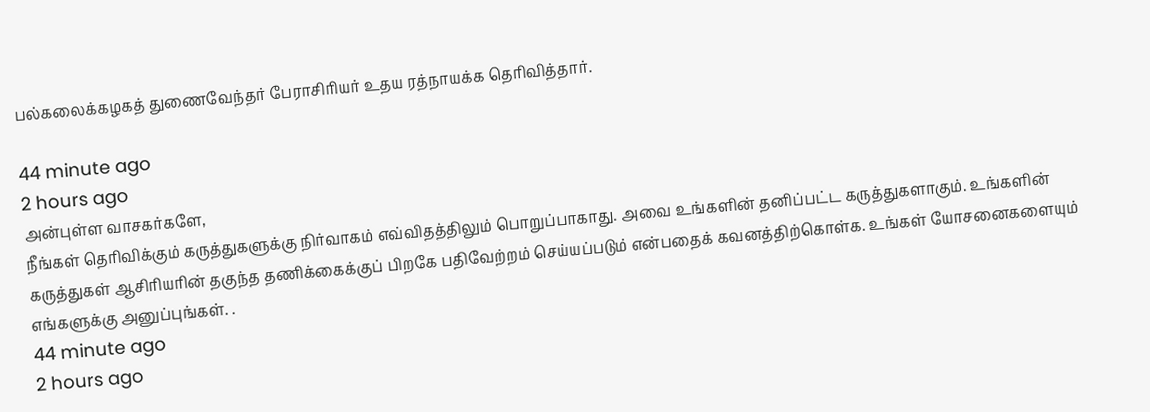பல்கலைக்கழகத் துணைவேந்தர் பேராசிரியர் உதய ரத்நாயக்க தெரிவித்தார்.

44 minute ago
2 hours ago
அன்புள்ள வாசகர்களே,
நீங்கள் தெரிவிக்கும் கருத்துகளுக்கு நிர்வாகம் எவ்விதத்திலும் பொறுப்பாகாது. அவை உங்களின் தனிப்பட்ட கருத்துகளாகும். உங்களின் கருத்துகள் ஆசிரியரின் தகுந்த தணிக்கைக்குப் பிறகே பதிவேற்றம் செய்யப்படும் என்பதைக் கவனத்திற்கொள்க. உங்கள் யோசனைகளையும் எங்களுக்கு அனுப்புங்கள். .
44 minute ago
2 hours ago